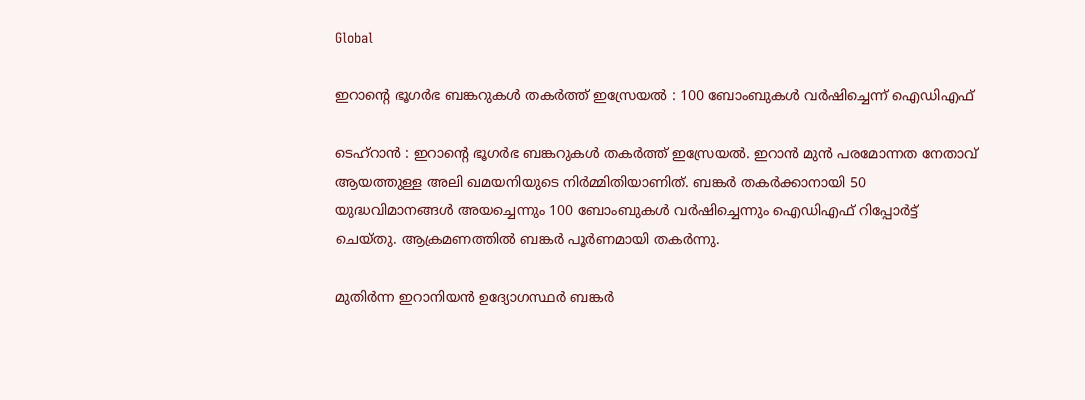Global

ഇറാന്‍റെ ഭൂഗർഭ ബങ്കറുകൾ തകർത്ത് ഇസ്രേയൽ : 100 ബോംബുകൾ വർഷിച്ചെന്ന് ഐ‍ഡിഎഫ്

ടെഹ്‌റാൻ : ഇറാന്‍റെ ഭൂഗർഭ ബങ്കറുകൾ തകർത്ത് ഇസ്രേയൽ. ഇറാൻ മുൻ പരമോന്നത നേതാവ് ആയത്തുള്ള അലി ഖമയനിയുടെ നിർമ്മിതിയാണിത്. ബങ്കർ തകർക്കാനായി 50 യുദ്ധവിമാനങ്ങൾ അയച്ചെന്നും 100 ബോംബുകൾ വർഷിച്ചെന്നും ഐ‍ഡിഎഫ് റിപ്പോർട്ട് ചെയ്തു. ആക്രമണത്തിൽ ബങ്കർ പൂർണമായി തകർന്നു.

മുതിർന്ന ഇറാനിയൻ ഉദ്യോഗസ്ഥർ ബങ്കർ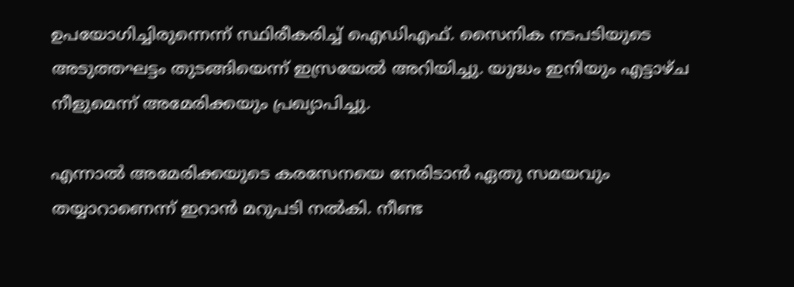ഉപയോഗിച്ചിരുന്നെന്ന് സ്ഥിരീകരിച്ച് ഐഡിഎഫ്. സൈനിക നടപടിയുടെ അടുത്തഘട്ടം തുടങ്ങിയെന്ന് ഇസ്രയേൽ അറിയിച്ചു. യുദ്ധം ഇനിയും എട്ടാഴ്ച നീളുമെന്ന് അമേരിക്കയും പ്രഖ്യാപിച്ചു.

എന്നാൽ അമേരിക്കയുടെ കരസേനയെ നേരിടാൻ ഏതു സമയവും തയ്യാറാണെന്ന് ഇറാൻ മറുപടി നൽകി. നീണ്ട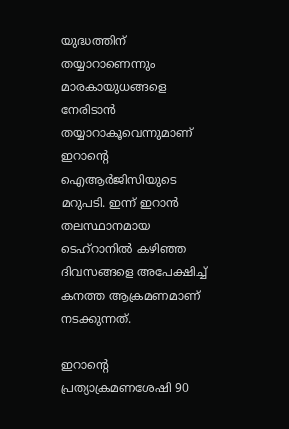യുദ്ധത്തിന് തയ്യാറാണെന്നും മാരകായുധങ്ങളെ നേരിടാൻ തയ്യാറാകൂവെന്നുമാണ് ഇറാന്‍റെ ഐആർജിസിയുടെ മറുപടി. ഇന്ന് ഇറാൻ തലസ്ഥാനമായ ടെഹ്റാനിൽ കഴിഞ്ഞ ദിവസങ്ങളെ അപേക്ഷിച്ച് കനത്ത ആക്രമണമാണ് നടക്കുന്നത്.

ഇറാന്റെ പ്രത്യാക്രമണശേഷി 90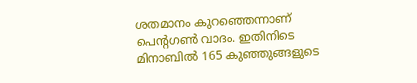ശതമാനം കുറഞ്ഞെന്നാണ് പെന്റഗൺ വാദം. ഇതിനിടെ മിനാബിൽ 165 കുഞ്ഞുങ്ങളുടെ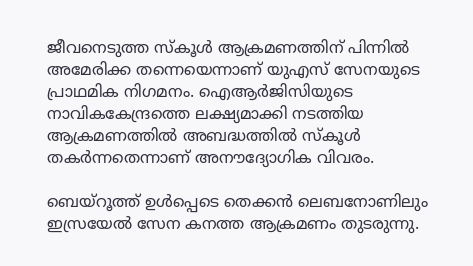ജീവനെടുത്ത സ്കൂൾ ആക്രമണത്തിന് പിന്നിൽ അമേരിക്ക തന്നെയെന്നാണ് യുഎസ് സേനയുടെ പ്രാഥമിക നിഗമനം. ഐആർജിസി‌യുടെ നാവികകേന്ദ്രത്തെ ലക്ഷ്യമാക്കി നടത്തിയ ആക്രമണത്തിൽ അബദ്ധത്തിൽ സ്കൂൾ തകർന്നതെന്നാണ് അനൗദ്യോഗിക വിവരം.

ബെയ്റൂത്ത് ഉൾപ്പെടെ തെക്കൻ ലെബനോണിലും ഇസ്രയേൽ സേന കനത്ത ആക്രമണം തുടരുന്നു.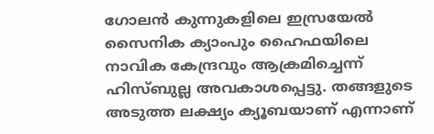ഗോലൻ കുന്നുകളിലെ ഇസ്രയേൽ സൈനിക ക്യാംപും ഹൈഫയിലെ നാവിക കേന്ദ്രവും ആക്രമിച്ചെന്ന് ഹിസ്ബുല്ല അവകാശപ്പെട്ടു. തങ്ങളുടെ അടുത്ത ലക്ഷ്യം ക്യൂബയാണ് എന്നാണ്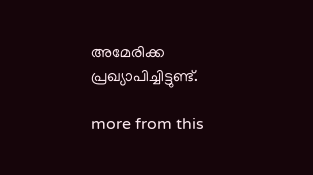അമേരിക്ക പ്രഖ്യാപിച്ചിട്ടുണ്ട്.

more from this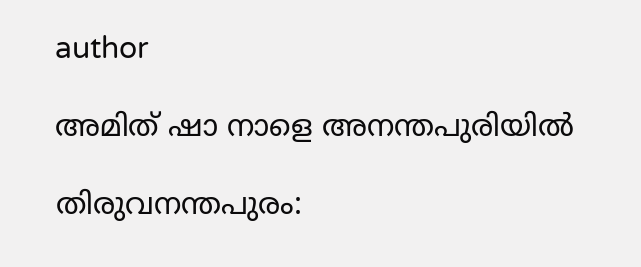author

അമിത് ഷാ നാളെ അനന്തപുരിയിൽ

തിരുവനന്തപുരം: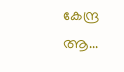കേന്ദ്ര ആ...